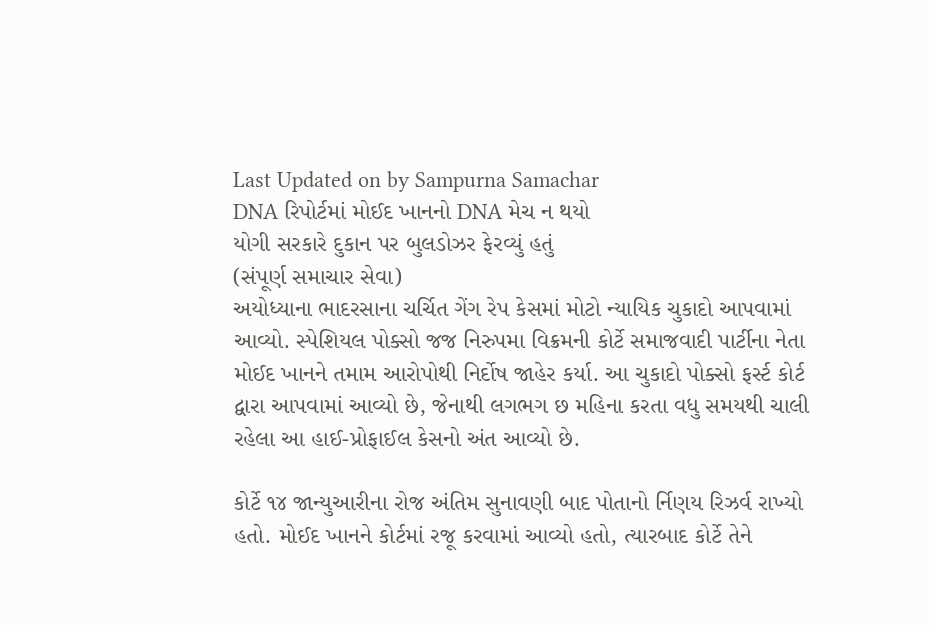Last Updated on by Sampurna Samachar
DNA રિપોર્ટમાં મોઈદ ખાનનો DNA મેચ ન થયો
યોગી સરકારે દુકાન પર બુલડોઝર ફેરવ્યું હતું
(સંપૂર્ણ સમાચાર સેવા)
અયોધ્યાના ભાદરસાના ચર્ચિત ગેંગ રેપ કેસમાં મોટો ન્યાયિક ચુકાદો આપવામાં આવ્યો. સ્પેશિયલ પોક્સો જજ નિરુપમા વિક્રમની કોર્ટે સમાજવાદી પાર્ટીના નેતા મોઈદ ખાનને તમામ આરોપોથી નિર્દોષ જાહેર કર્યા. આ ચુકાદો પોક્સો ફર્સ્ટ કોર્ટ દ્વારા આપવામાં આવ્યો છે, જેનાથી લગભગ છ મહિના કરતા વધુ સમયથી ચાલી રહેલા આ હાઈ-પ્રોફાઈલ કેસનો અંત આવ્યો છે.

કોર્ટે ૧૪ જાન્યુઆરીના રોજ અંતિમ સુનાવણી બાદ પોતાનો ર્નિણય રિઝર્વ રાખ્યો હતો. મોઈદ ખાનને કોર્ટમાં રજૂ કરવામાં આવ્યો હતો, ત્યારબાદ કોર્ટે તેને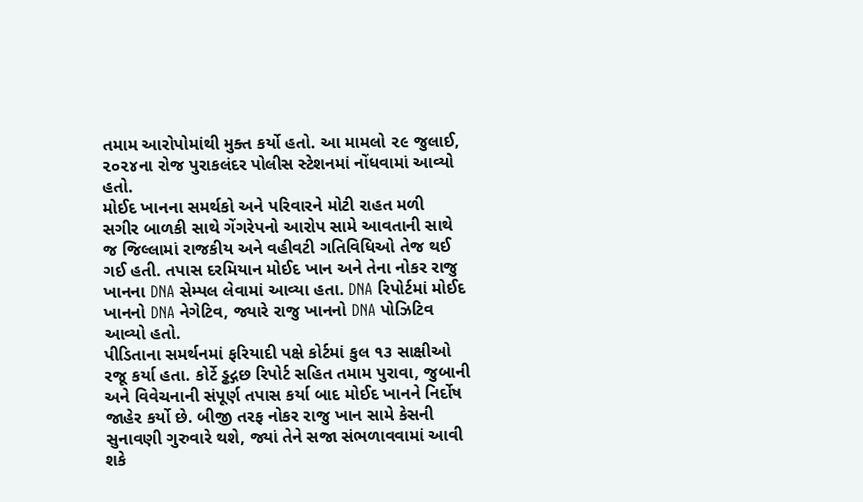તમામ આરોપોમાંથી મુક્ત કર્યો હતો. આ મામલો ૨૯ જુલાઈ, ૨૦૨૪ના રોજ પુરાકલંદર પોલીસ સ્ટેશનમાં નોંધવામાં આવ્યો હતો.
મોઈદ ખાનના સમર્થકો અને પરિવારને મોટી રાહત મળી
સગીર બાળકી સાથે ગેંગરેપનો આરોપ સામે આવતાની સાથે જ જિલ્લામાં રાજકીય અને વહીવટી ગતિવિધિઓ તેજ થઈ ગઈ હતી. તપાસ દરમિયાન મોઈદ ખાન અને તેના નોકર રાજુ ખાનના DNA સેમ્પલ લેવામાં આવ્યા હતા. DNA રિપોર્ટમાં મોઈદ ખાનનો DNA નેગેટિવ, જ્યારે રાજુ ખાનનો DNA પોઝિટિવ આવ્યો હતો.
પીડિતાના સમર્થનમાં ફરિયાદી પક્ષે કોર્ટમાં કુલ ૧૩ સાક્ષીઓ રજૂ કર્યા હતા. કોર્ટે ડ્ઢદ્ગછ રિપોર્ટ સહિત તમામ પુરાવા, જુબાની અને વિવેચનાની સંપૂર્ણ તપાસ કર્યા બાદ મોઈદ ખાનને નિર્દોષ જાહેર કર્યો છે. બીજી તરફ નોકર રાજુ ખાન સામે કેસની સુનાવણી ગુરુવારે થશે, જ્યાં તેને સજા સંભળાવવામાં આવી શકે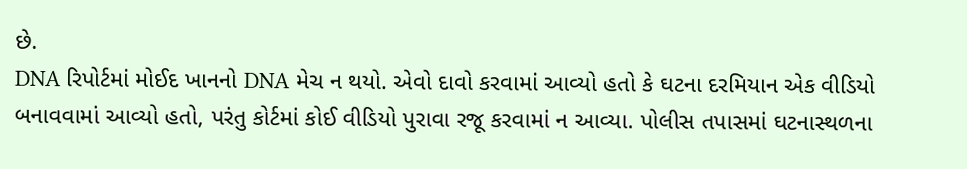છે.
DNA રિપોર્ટમાં મોઈદ ખાનનો DNA મેચ ન થયો. એવો દાવો કરવામાં આવ્યો હતો કે ઘટના દરમિયાન એક વીડિયો બનાવવામાં આવ્યો હતો, પરંતુ કોર્ટમાં કોઈ વીડિયો પુરાવા રજૂ કરવામાં ન આવ્યા. પોલીસ તપાસમાં ઘટનાસ્થળના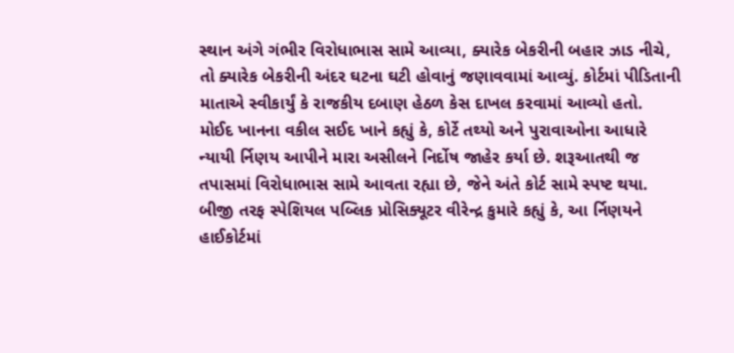સ્થાન અંગે ગંભીર વિરોધાભાસ સામે આવ્યા, ક્યારેક બેકરીની બહાર ઝાડ નીચે, તો ક્યારેક બેકરીની અંદર ઘટના ઘટી હોવાનું જણાવવામાં આવ્યું. કોર્ટમાં પીડિતાની માતાએ સ્વીકાર્યું કે રાજકીય દબાણ હેઠળ કેસ દાખલ કરવામાં આવ્યો હતો.
મોઈદ ખાનના વકીલ સઈદ ખાને કહ્યું કે, કોર્ટે તથ્યો અને પુરાવાઓના આધારે ન્યાયી ર્નિણય આપીને મારા અસીલને નિર્દોષ જાહેર કર્યા છે. શરૂઆતથી જ તપાસમાં વિરોધાભાસ સામે આવતા રહ્યા છે, જેને અંતે કોર્ટ સામે સ્પષ્ટ થયા. બીજી તરફ સ્પેશિયલ પબ્લિક પ્રોસિક્યૂટર વીરેન્દ્ર કુમારે કહ્યું કે, આ ર્નિણયને હાઈકોર્ટમાં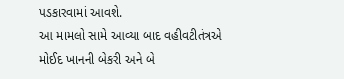પડકારવામાં આવશે.
આ મામલો સામે આવ્યા બાદ વહીવટીતંત્રએ મોઈદ ખાનની બેકરી અને બે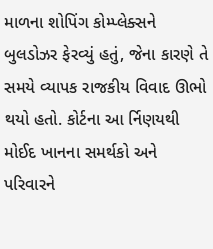માળના શોપિંગ કોમ્પ્લેક્સને બુલડોઝર ફેરવ્યું હતું, જેના કારણે તે સમયે વ્યાપક રાજકીય વિવાદ ઊભો થયો હતો. કોર્ટના આ ર્નિણયથી મોઈદ ખાનના સમર્થકો અને પરિવારને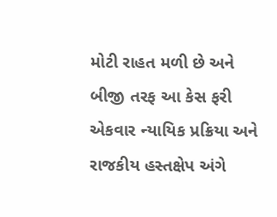મોટી રાહત મળી છે અને બીજી તરફ આ કેસ ફરી એકવાર ન્યાયિક પ્રક્રિયા અને રાજકીય હસ્તક્ષેપ અંગે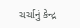ચર્ચાનું કેન્દ્ર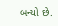બન્યો છે.